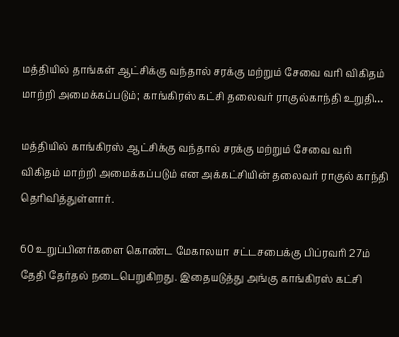மத்தியில் தாங்கள் ஆட்சிக்கு வந்தால் சரக்கு மற்றும் சேவை வரி விகிதம் மாற்றி அமைக்கப்படும்; காங்கிரஸ் கட்சி தலைவர் ராகுல்காந்தி உறுதி…

மத்தியில் காங்கிரஸ் ஆட்சிக்கு வந்தால் சரக்கு மற்றும் சேவை வரி விகிதம் மாற்றி அமைக்கப்படும் என அக்கட்சியின் தலைவர் ராகுல் காந்தி தெரிவித்துள்ளார்.

60 உறுப்பினர்களை கொண்ட மேகாலயா சட்டசபைக்கு பிப்ரவரி 27ம் தேதி தேர்தல் நடைபெறுகிறது. இதையடுத்து அங்கு காங்கிரஸ் கட்சி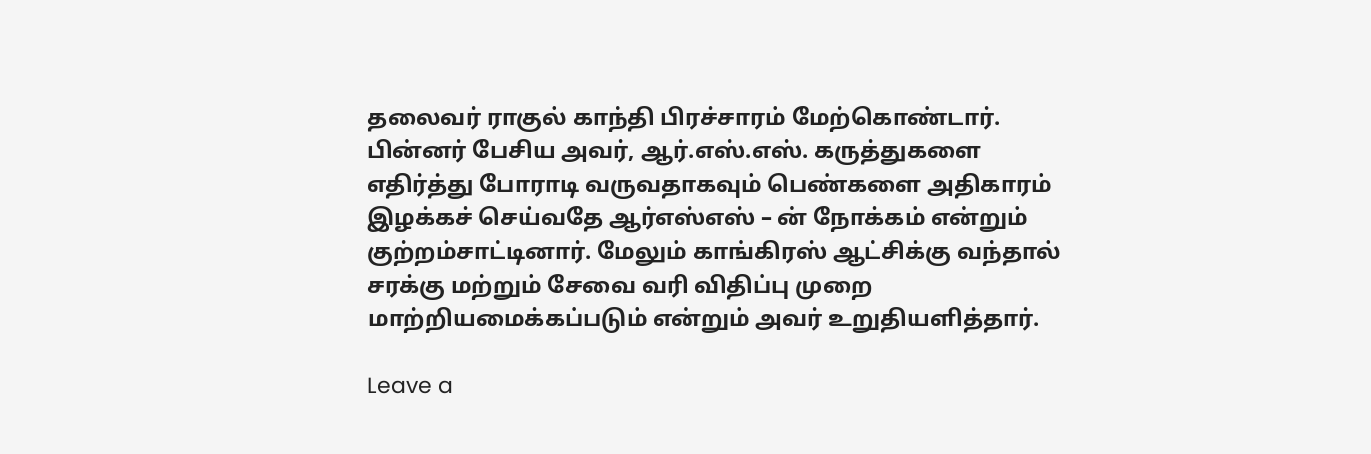தலைவர் ராகுல் காந்தி பிரச்சாரம் மேற்கொண்டார். பின்னர் பேசிய அவர், ஆர்.எஸ்.எஸ். கருத்துகளை எதிர்த்து போராடி வருவதாகவும் பெண்களை அதிகாரம் இழக்கச் செய்வதே ஆர்எஸ்எஸ் – ன் நோக்கம் என்றும் குற்றம்சாட்டினார். மேலும் காங்கிரஸ் ஆட்சிக்கு வந்தால் சரக்கு மற்றும் சேவை வரி விதிப்பு முறை மாற்றியமைக்கப்படும் என்றும் அவர் உறுதியளித்தார்.

Leave a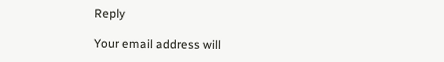Reply

Your email address will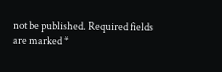not be published. Required fields are marked *